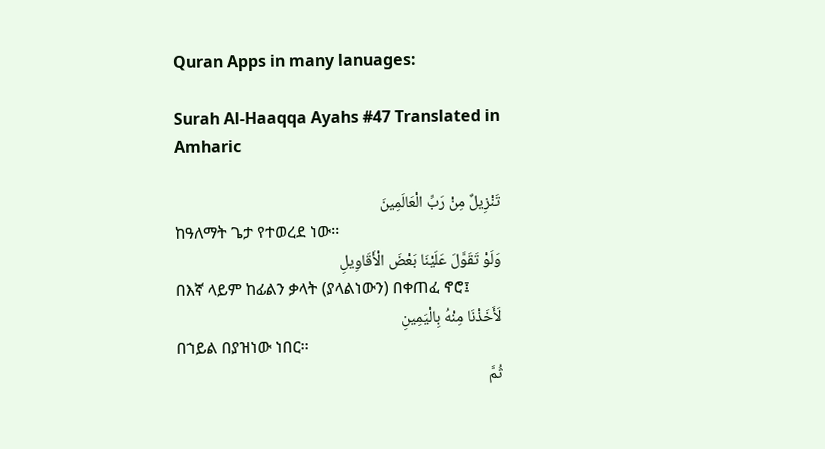Quran Apps in many lanuages:

Surah Al-Haaqqa Ayahs #47 Translated in Amharic

تَنْزِيلٌ مِنْ رَبِّ الْعَالَمِينَ
ከዓለማት ጌታ የተወረደ ነው፡፡
وَلَوْ تَقَوَّلَ عَلَيْنَا بَعْضَ الْأَقَاوِيلِ
በእኛ ላይም ከፊልን ቃላት (ያላልነውን) በቀጠፈ ኖሮ፤
لَأَخَذْنَا مِنْهُ بِالْيَمِينِ
በኀይል በያዝነው ነበር፡፡
ثُمَّ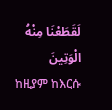لَقَطَعْنَا مِنْهُ الْوَتِينَ
ከዚያም ከእርሱ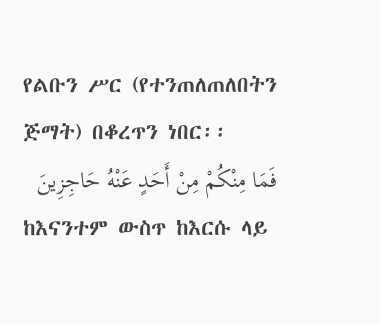የልቡን ሥር (የተንጠለጠለበትን ጅማት) በቆረጥን ነበር፡፡
فَمَا مِنْكُمْ مِنْ أَحَدٍ عَنْهُ حَاجِزِينَ
ከእናንተም ውስጥ ከእርሱ ላይ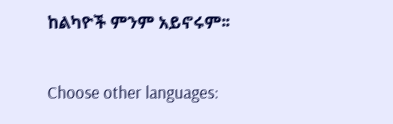ከልካዮች ምንም አይኖሩም፡፡

Choose other languages: